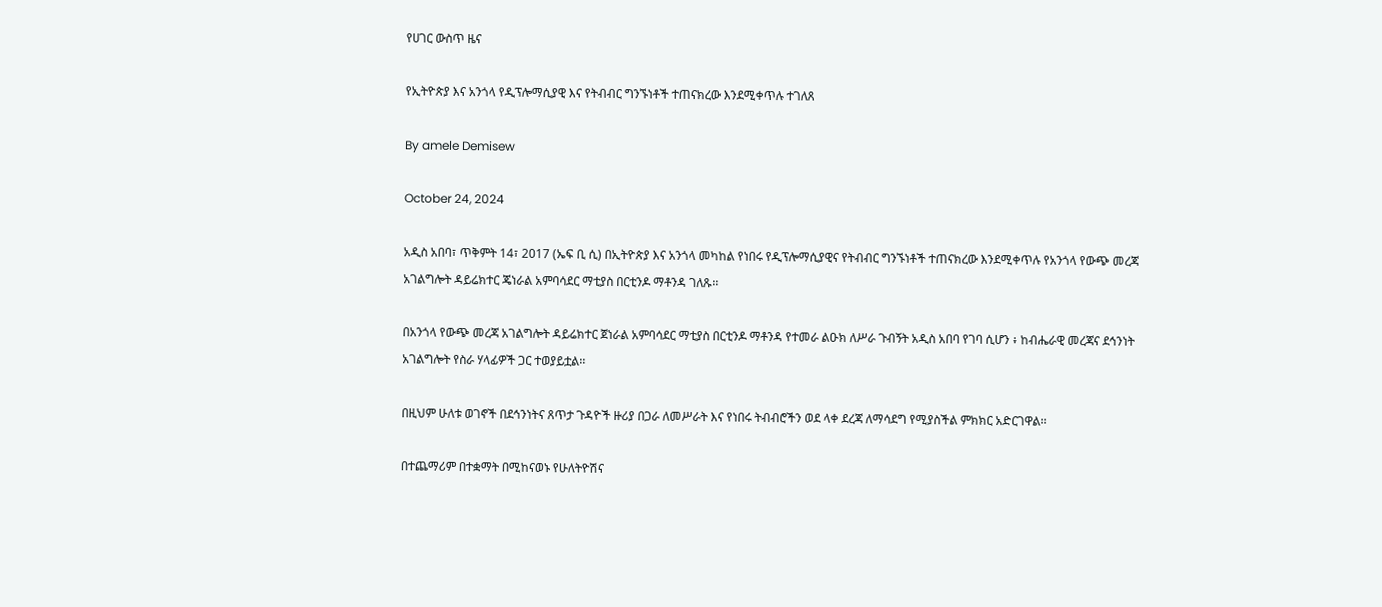የሀገር ውስጥ ዜና

የኢትዮጵያ እና አንጎላ የዲፕሎማሲያዊ እና የትብብር ግንኙነቶች ተጠናክረው እንደሚቀጥሉ ተገለጸ

By amele Demisew

October 24, 2024

አዲስ አበባ፣ ጥቅምት 14፣ 2017 (ኤፍ ቢ ሲ) በኢትዮጵያ እና አንጎላ መካከል የነበሩ የዲፕሎማሲያዊና የትብብር ግንኙነቶች ተጠናክረው እንደሚቀጥሉ የአንጎላ የውጭ መረጃ አገልግሎት ዳይሬክተር ጄነራል አምባሳደር ማቲያስ በርቲንዶ ማቶንዳ ገለጹ፡፡

በአንጎላ የውጭ መረጃ አገልግሎት ዳይሬክተር ጀነራል አምባሳደር ማቲያስ በርቲንዶ ማቶንዳ የተመራ ልዑክ ለሥራ ጉብኝት አዲስ አበባ የገባ ሲሆን ፥ ከብሔራዊ መረጃና ደኅንነት አገልግሎት የስራ ሃላፊዎች ጋር ተወያይቷል፡፡

በዚህም ሁለቱ ወገኖች በደኅንነትና ጸጥታ ጉዳዮች ዙሪያ በጋራ ለመሥራት እና የነበሩ ትብብሮችን ወደ ላቀ ደረጃ ለማሳደግ የሚያስችል ምክክር አድርገዋል፡፡

በተጨማሪም በተቋማት በሚከናወኑ የሁለትዮሽና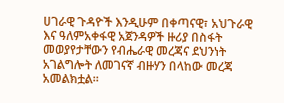ሀገራዊ ጉዳዮች እንዲሁም በቀጣናዊ፣ አህጉራዊ እና ዓለምአቀፋዊ አጀንዳዎች ዙሪያ በስፋት መወያየታቸውን የብሔራዊ መረጃና ደህንነት አገልግሎት ለመገናኛ ብዙሃን በላከው መረጃ አመልክቷል።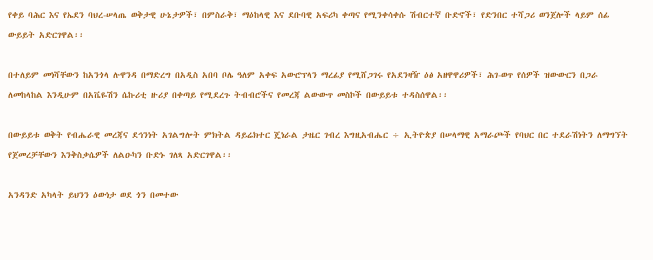የቀይ ባሕር እና የኤደን ባህረ-ሠላጤ ወቅታዊ ሁኔታዎች፣ በምስራቅ፣ ማዕከላዊ እና ደቡባዊ አፍሪካ ቀጣና የሚንቀሳቀሱ ሽብርተኛ ቡድኖች፣ የድንበር ተሻጋሪ ወንጀሎች ላይም ሰፊ ውይይት አድርገዋል፡፡

በተለይም መነሻቸውን ከአንጎላ ሉዋንዳ በማድረግ በአዲስ አበባ ቦሌ ዓለም አቀፍ አውሮፕላን ማረፊያ የሚሸጋገሩ የአደንዛዥ ዕፅ አዘዋዋሪዎች፣ ሕገ-ወጥ የሰዎች ዝውውርን በጋራ ለመከላከል እንዲሁም በአቬዬሽን ሴኩሪቲ ዙሪያ በቀጣይ የሚደረጉ ትብብሮችና የመረጃ ልውውጥ መስኮች በውይይቱ ተዳስሰዋል፡፡

በውይይቱ ወቅት የብሔራዊ መረጃና ደኅንነት አገልግሎት ምክትል ዳይሬክተር ጄነራል ታዜር ገብረ እግዚአብሔር ÷ ኢትዮጵያ በሠላማዊ አማራጮች የባህር በር ተደራሽነትን ለማግኘት የጀመረቻቸውን እንቅስቃሴዎች ለልዑካን ቡድኑ ገለጻ አድርገዋል፡፡

አንዳንድ አካላት ይህንን ዕውነታ ወደ ጎን በመተው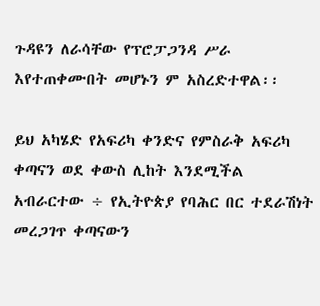ጉዳዩን ለራሳቸው የፕሮፓጋንዳ ሥራ እየተጠቀሙበት መሆኑን ም አስረድተዋል፡፡

ይህ አካሄድ የአፍሪካ ቀንድና የምስራቅ አፍሪካ ቀጣናን ወደ ቀውስ ሊከት እንደሚችል አብራርተው ÷ የኢትዮጵያ የባሕር በር ተደራሽነት መረጋገጥ ቀጣናውን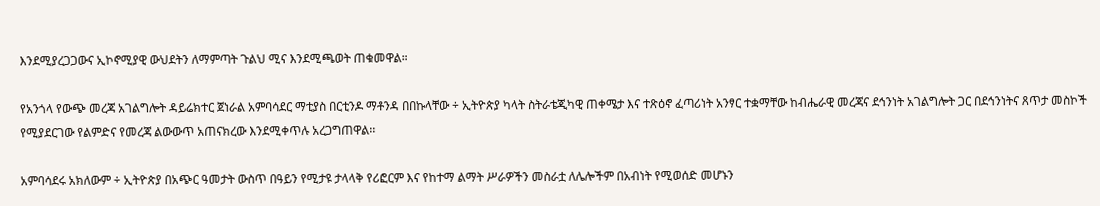እንደሚያረጋጋውና ኢኮኖሚያዊ ውህደትን ለማምጣት ጉልህ ሚና እንደሚጫወት ጠቁመዋል።

የአንጎላ የውጭ መረጃ አገልግሎት ዳይሬክተር ጀነራል አምባሳደር ማቲያስ በርቲንዶ ማቶንዳ በበኩላቸው ÷ ኢትዮጵያ ካላት ስትራቴጂካዊ ጠቀሜታ እና ተጽዕኖ ፈጣሪነት አንፃር ተቋማቸው ከብሔራዊ መረጃና ደኅንነት አገልግሎት ጋር በደኅንነትና ጸጥታ መስኮች የሚያደርገው የልምድና የመረጃ ልውውጥ አጠናክረው እንደሚቀጥሉ አረጋግጠዋል፡፡

አምባሳደሩ አክለውም ÷ ኢትዮጵያ በአጭር ዓመታት ውስጥ በዓይን የሚታዩ ታላላቅ የሪፎርም እና የከተማ ልማት ሥራዎችን መስራቷ ለሌሎችም በአብነት የሚወሰድ መሆኑን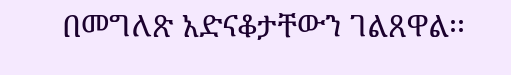በመግለጽ አድናቆታቸውን ገልጸዋል፡፡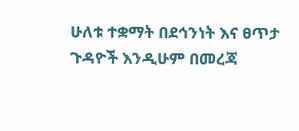ሁለቱ ተቋማት በደኅንነት እና ፀጥታ ጉዳዮች እንዲሁም በመረጃ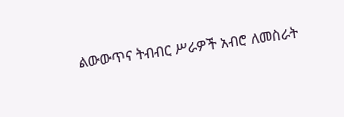ልውውጥና ትብብር ሥራዎች አብሮ ለመስራት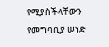የሚያስችላቸውን የመግባቢያ ሠነድ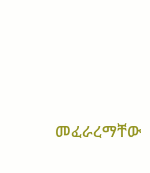መፈራረማቸው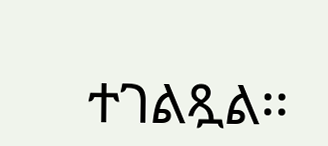ተገልጿል፡፡